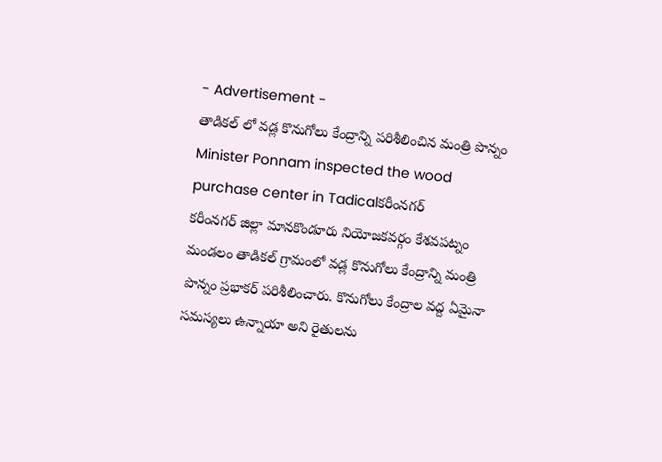- Advertisement -
తాడికల్ లో వడ్ల కొనుగోలు కేంద్రాన్ని పరిశీలించిన మంత్రి పొన్నం
Minister Ponnam inspected the wood purchase center in Tadicalకరీంనగర్
కరీంనగర్ జిల్లా మానకొండూరు నియోజకవర్గం కేశవపట్నం మండలం తాడికల్ గ్రామంలో వడ్ల కొనుగోలు కేంద్రాన్ని మంత్రి పొన్నం ప్రభాకర్ పరిశీలించారు. కొనుగోలు కేంద్రాల వద్ద ఏమైనా సమస్యలు ఉన్నాయా అని రైతులను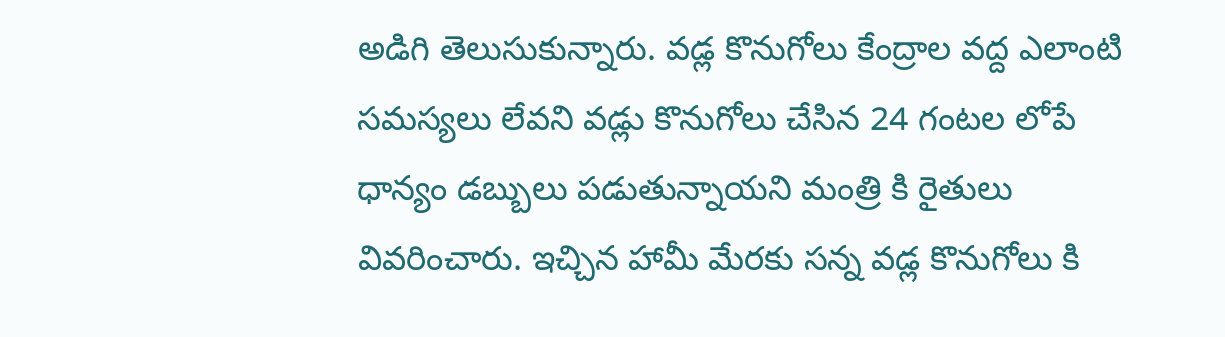అడిగి తెలుసుకున్నారు. వడ్ల కొనుగోలు కేంద్రాల వద్ద ఎలాంటి సమస్యలు లేవని వడ్లు కొనుగోలు చేసిన 24 గంటల లోపే ధాన్యం డబ్బులు పడుతున్నాయని మంత్రి కి రైతులు వివరించారు. ఇచ్చిన హామీ మేరకు సన్న వడ్ల కొనుగోలు కి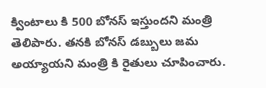క్వింటాలు కి 500 బోనస్ ఇస్తుందని మంత్రి తెలిపారు. తనకి బోనస్ డబ్బులు జమ అయ్యాయని మంత్రి కి రైతులు చూపించారు.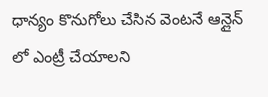ధాన్యం కొనుగోలు చేసిన వెంటనే ఆన్లైన్ లో ఎంట్రీ చేయాలని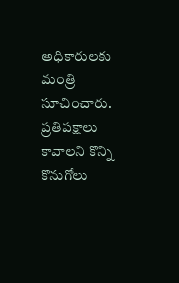అధికారులకు మంత్రి సూచించారు. ప్రతిపక్షాలు కావాలని కొన్ని కొనుగోలు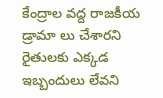కేంద్రాల వద్ద రాజకీయ డ్రామా లు చేశారని రైతులకు ఎక్కడ ఇబ్బందులు లేవని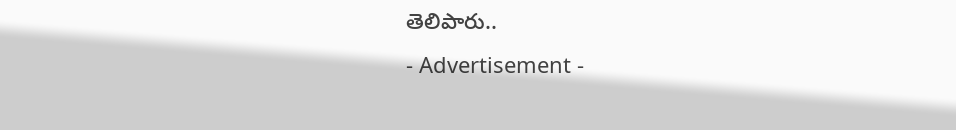తెలిపారు..
- Advertisement -